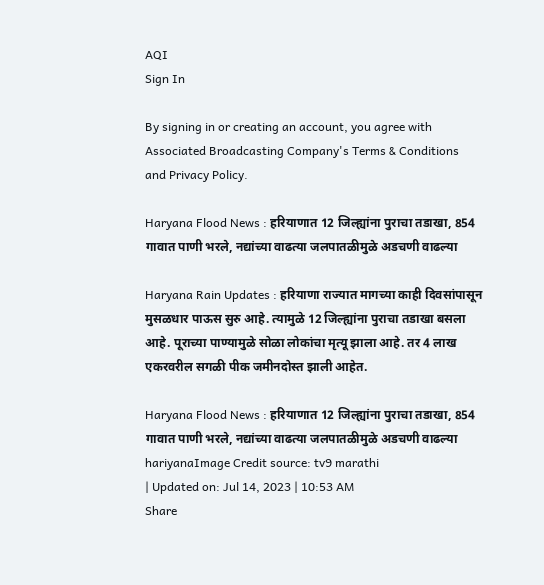AQI
Sign In

By signing in or creating an account, you agree with Associated Broadcasting Company's Terms & Conditions and Privacy Policy.

Haryana Flood News : हरियाणात 12 जिल्ह्यांना पुराचा तडाखा, 854 गावात पाणी भरले, नद्यांच्या वाढत्या जलपातळीमुळे अडचणी वाढल्या

Haryana Rain Updates : हरियाणा राज्यात मागच्या काही दिवसांपासून मुसळधार पाऊस सुरु आहे. त्यामुळे 12 जिल्ह्यांना पुराचा तडाखा बसला आहे. पूराच्या पाण्यामुळे सोळा लोकांचा मृत्यू झाला आहे. तर 4 लाख एकरवरील सगळी पीक जमीनदोस्त झाली आहेत.

Haryana Flood News : हरियाणात 12 जिल्ह्यांना पुराचा तडाखा, 854 गावात पाणी भरले, नद्यांच्या वाढत्या जलपातळीमुळे अडचणी वाढल्या
hariyanaImage Credit source: tv9 marathi
| Updated on: Jul 14, 2023 | 10:53 AM
Share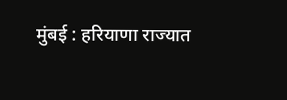मुंबई : हरियाणा राज्यात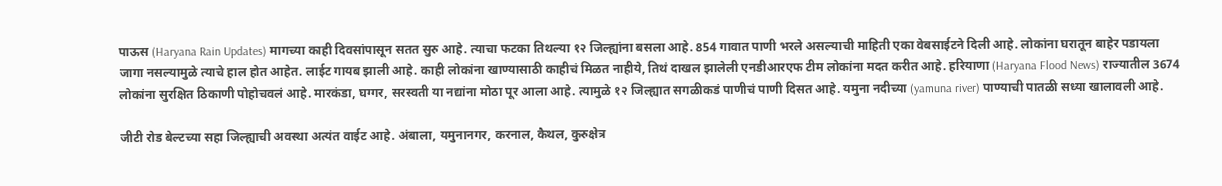पाऊस (Haryana Rain Updates) मागच्या काही दिवसांपासून सतत सुरु आहे. त्याचा फटका तिथल्या १२ जिल्ह्यांना बसला आहे. 854 गावात पाणी भरले असल्याची माहिती एका वेबसाईटने दिली आहे. लोकांना घरातून बाहेर पडायला जागा नसल्यामुळे त्याचे हाल होत आहेत. लाईट गायब झाली आहे. काही लोकांना खाण्यासाठी काहीचं मिळत नाहीये, तिथं दाखल झालेली एनडीआरएफ टीम लोकांना मदत करीत आहे. हरियाणा (Haryana Flood News) राज्यातील 3674 लोकांना सुरक्षित ठिकाणी पोहोचवलं आहे. मारकंडा, घग्गर, सरस्वती या नद्यांना मोठा पूर आला आहे. त्यामुळे १२ जिल्ह्यात सगळीकडं पाणीचं पाणी दिसत आहे. यमुना नदीच्या (yamuna river) पाण्याची पातळी सध्या खालावली आहे.

जीटी रोड बेल्टच्या सहा जिल्ह्याची अवस्था अत्यंत वाईट आहे. अंबाला, यमुनानगर, करनाल, कैथल, कुरुक्षेत्र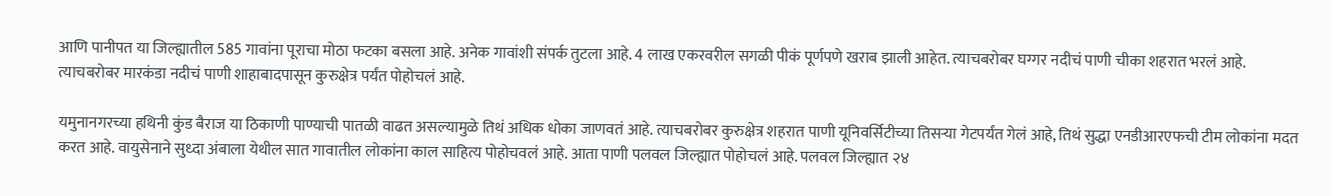आणि पानीपत या जिल्ह्यातील 585 गावांना पूराचा मोठा फटका बसला आहे. अनेक गावांशी संपर्क तुटला आहे. 4 लाख एकरवरील सगळी पीकं पूर्णपणे खराब झाली आहेत. त्याचबरोबर घग्गर नदीचं पाणी चीका शहरात भरलं आहे. त्याचबरोबर मारकंडा नदीचं पाणी शाहाबादपासून कुरुक्षेत्र पर्यंत पोहोचलं आहे.

यमुनानगरच्या हथिनी कुंड बैराज या ठिकाणी पाण्याची पातळी वाढत असल्यामुळे तिथं अधिक धोका जाणवतं आहे. त्याचबरोबर कुरुक्षेत्र शहरात पाणी यूनिवर्सिटीच्या तिसऱ्या गेटपर्यंत गेलं आहे, तिथं सुद्धा एनडीआरएफची टीम लोकांना मदत करत आहे. वायुसेनाने सुध्दा अंबाला येथील सात गावातील लोकांना काल साहित्य पोहोचवलं आहे. आता पाणी पलवल जिल्ह्यात पोहोचलं आहे. पलवल जिल्ह्यात २४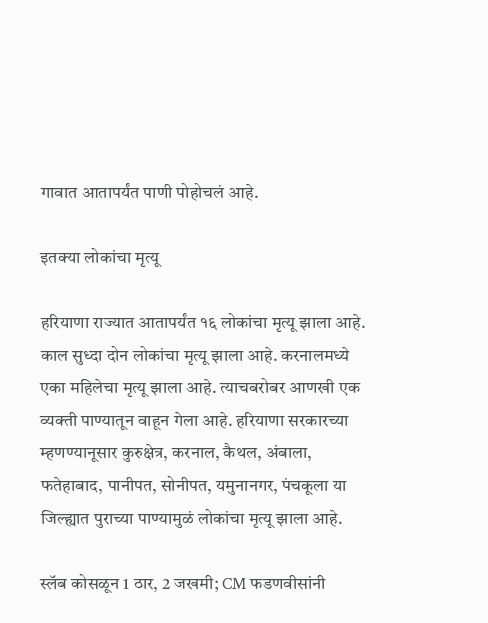गावात आतापर्यंत पाणी पोहोचलं आहे.

इतक्या लोकांचा मृत्यू

हरियाणा राज्यात आतापर्यंत १६ लोकांचा मृत्यू झाला आहे. काल सुध्दा दोन लोकांचा मृत्यू झाला आहे. करनालमध्ये एका महिलेचा मृत्यू झाला आहे. त्याचबरोबर आणखी एक व्यक्ती पाण्यातून वाहून गेला आहे. हरियाणा सरकारच्या म्हणण्यानूसार कुरुक्षेत्र, करनाल, कैथल, अंबाला, फतेहाबाद, पानीपत, सोनीपत, यमुनानगर, पंचकूला या जिल्ह्यात पुराच्या पाण्यामुळं लोकांचा मृत्यू झाला आहे.

स्लॅब कोसळून 1 ठार, 2 जखमी; CM फडणवीसांनी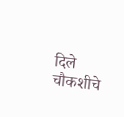दिले चौकशीचे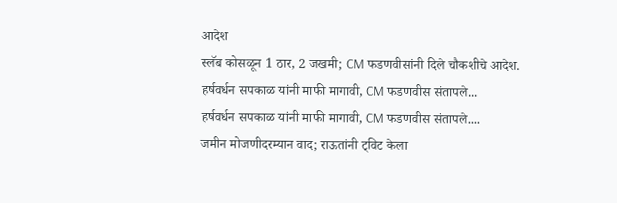आदेश
स्लॅब कोसळून 1 ठार, 2 जखमी; CM फडणवीसांनी दिले चौकशीचे आदेश.
हर्षवर्धन सपकाळ यांनी माफी मागावी, CM फडणवीस संतापले...
हर्षवर्धन सपकाळ यांनी माफी मागावी, CM फडणवीस संतापले....
जमीन मोजणीदरम्यान वाद; राऊतांनी ट्विट केला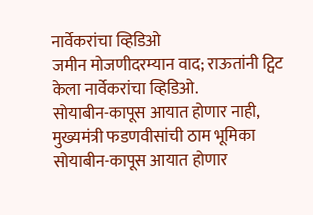नार्वेकरांचा व्हिडिओ
जमीन मोजणीदरम्यान वाद; राऊतांनी ट्विट केला नार्वेकरांचा व्हिडिओ.
सोयाबीन-कापूस आयात होणार नाही, मुख्यमंत्री फडणवीसांची ठाम भूमिका
सोयाबीन-कापूस आयात होणार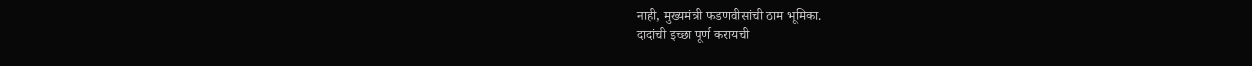नाही, मुख्यमंत्री फडणवीसांची ठाम भूमिका.
दादांची इच्छा पूर्ण करायची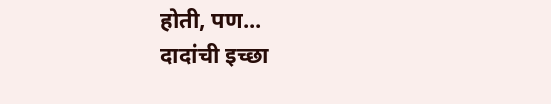होती, पण...
दादांची इच्छा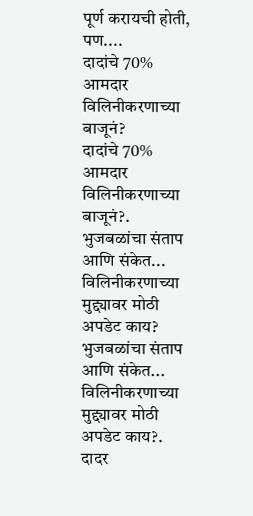पूर्ण करायची होती, पण....
दादांचे 70% आमदार विलिनीकरणाच्या बाजूनं?
दादांचे 70% आमदार विलिनीकरणाच्या बाजूनं?.
भुजबळांचा संताप आणि संकेत... विलिनीकरणाच्या मुद्द्यावर मोठी अपडेट काय?
भुजबळांचा संताप आणि संकेत... विलिनीकरणाच्या मुद्द्यावर मोठी अपडेट काय?.
दादर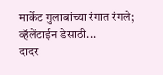मार्केट गुलाबांच्या रंगात रंगले; व्हॅलेंटाईन डेसाठी...
दादर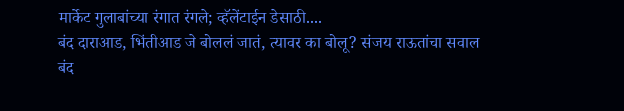मार्केट गुलाबांच्या रंगात रंगले; व्हॅलेंटाईन डेसाठी....
बंद दाराआड, भिंतीआड जे बोललं जातं, त्यावर का बोलू? संजय राऊतांचा सवाल
बंद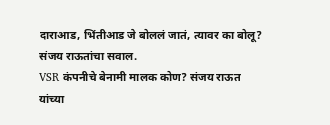दाराआड, भिंतीआड जे बोललं जातं, त्यावर का बोलू? संजय राऊतांचा सवाल.
VSR कंपनीचे बेनामी मालक कोण? संजय राऊत यांच्या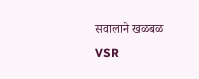सवालाने खळबळ
VSR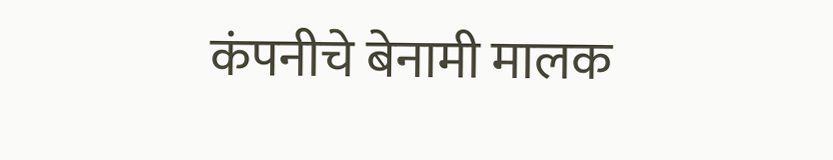कंपनीचे बेनामी मालक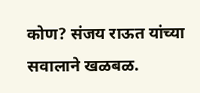कोण? संजय राऊत यांच्या सवालाने खळबळ.